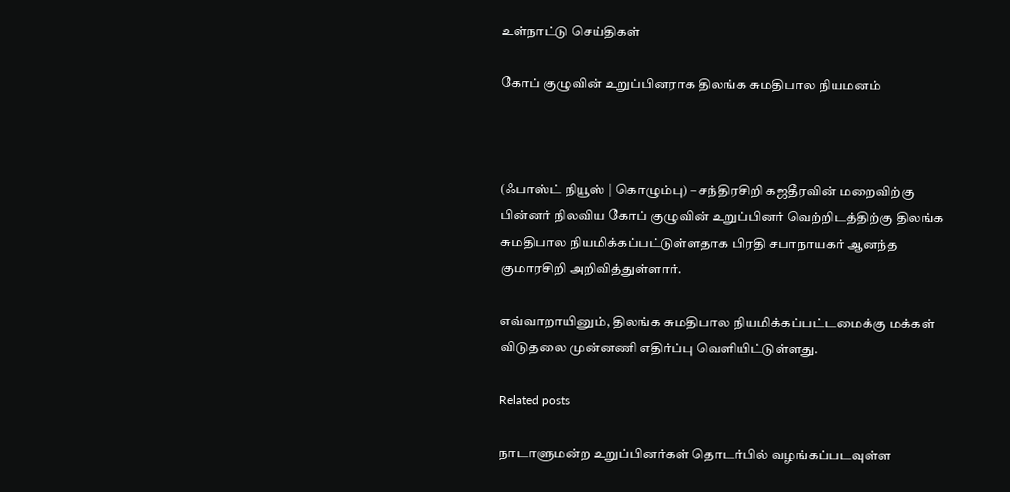உள்நாட்டு செய்திகள்

கோப் குழுவின் உறுப்பினராக திலங்க சுமதிபால நியமனம்



(ஃபாஸ்ட் நியூஸ் | கொழும்பு) – சந்திரசிறி கஜதீரவின் மறைவிற்கு பின்னர் நிலவிய கோப் குழுவின் உறுப்பினர் வெற்றிடத்திற்கு திலங்க சுமதிபால நியமிக்கப்பட்டுள்ளதாக பிரதி சபாநாயகர் ஆனந்த குமாரசிறி அறிவித்துள்ளார்.

எவ்வாறாயினும், திலங்க சுமதிபால நியமிக்கப்பட்டமைக்கு மக்கள் விடுதலை முன்னணி எதிர்ப்பு வௌியிட்டுள்ளது.

Related posts

நாடாளுமன்ற உறுப்பினர்கள் தொடர்பில் வழங்கப்படவுள்ள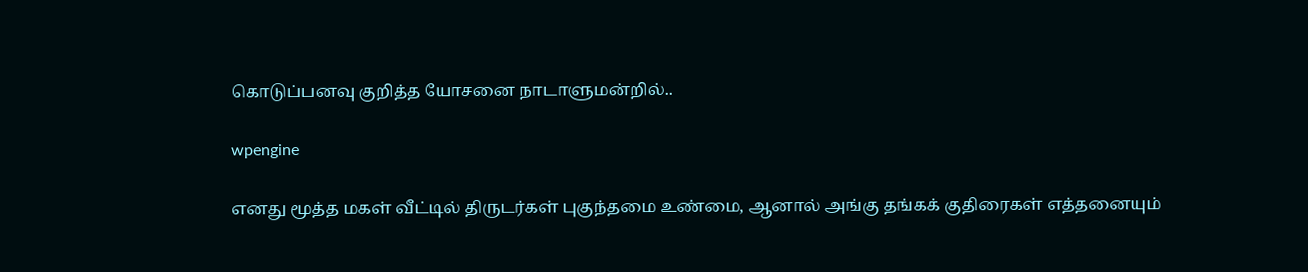கொடுப்பனவு குறித்த யோசனை நாடாளுமன்றில்..

wpengine

எனது மூத்த மகள் வீட்டில் திருடர்கள் புகுந்தமை உண்மை, ஆனால் அங்கு தங்கக் குதிரைகள் எத்தனையும்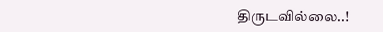திருடவில்லை..!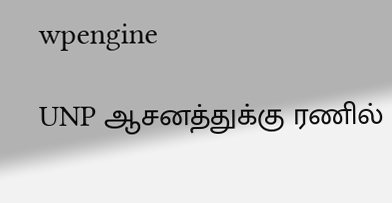wpengine

UNP ஆசனத்துக்கு ரணில்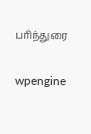பரிந்துரை

wpengine